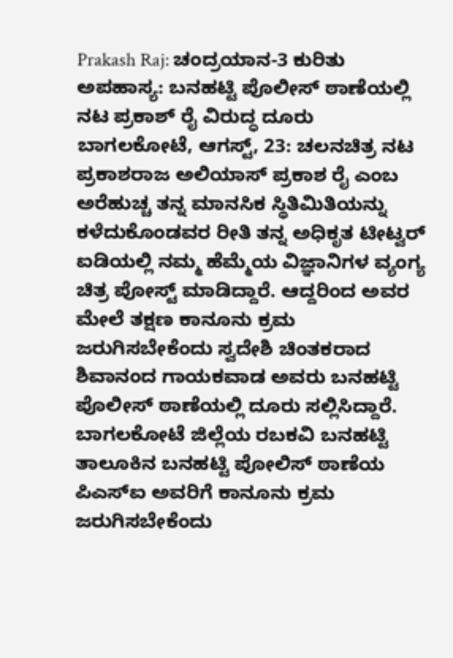Prakash Raj: ಚಂದ್ರಯಾನ-3 ಕುರಿತು ಅಪಹಾಸ್ಯ: ಬನಹಟ್ಟಿ ಪೊಲೀಸ್ ಠಾಣೆಯಲ್ಲಿ ನಟ ಪ್ರಕಾಶ್ ರೈ ವಿರುದ್ಧ ದೂರು
ಬಾಗಲಕೋಟೆ, ಆಗಸ್ಟ್, 23: ಚಲನಚಿತ್ರ ನಟ ಪ್ರಕಾಶರಾಜ ಅಲಿಯಾಸ್ ಪ್ರಕಾಶ ರೈ ಎಂಬ ಅರೆಹುಚ್ಚ ತನ್ನ ಮಾನಸಿಕ ಸ್ಥಿತಿಮಿತಿಯನ್ನು ಕಳೆದುಕೊಂಡವರ ರೀತಿ ತನ್ನ ಅಧಿಕೃತ ಟೀಟ್ವರ್ ಐಡಿಯಲ್ಲಿ ನಮ್ಮ ಹೆಮ್ಮೆಯ ವಿಜ್ಞಾನಿಗಳ ವ್ಯಂಗ್ಯ ಚಿತ್ರ ಪೋಸ್ಟ್ ಮಾಡಿದ್ದಾರೆ. ಆದ್ದರಿಂದ ಅವರ ಮೇಲೆ ತಕ್ಷಣ ಕಾನೂನು ಕ್ರಮ ಜರುಗಿಸಬೇಕೆಂದು ಸ್ವದೇಶಿ ಚಿಂತಕರಾದ ಶಿವಾನಂದ ಗಾಯಕವಾಡ ಅವರು ಬನಹಟ್ಟಿ ಪೊಲೀಸ್ ಠಾಣೆಯಲ್ಲಿ ದೂರು ಸಲ್ಲಿಸಿದ್ದಾರೆ.
ಬಾಗಲಕೋಟೆ ಜಿಲ್ಲೆಯ ರಬಕವಿ ಬನಹಟ್ಟಿ ತಾಲೂಕಿನ ಬನಹಟ್ಟಿ ಪೋಲಿಸ್ ಠಾಣೆಯ ಪಿಎಸ್ಐ ಅವರಿಗೆ ಕಾನೂನು ಕ್ರಮ ಜರುಗಿಸಬೇಕೆಂದು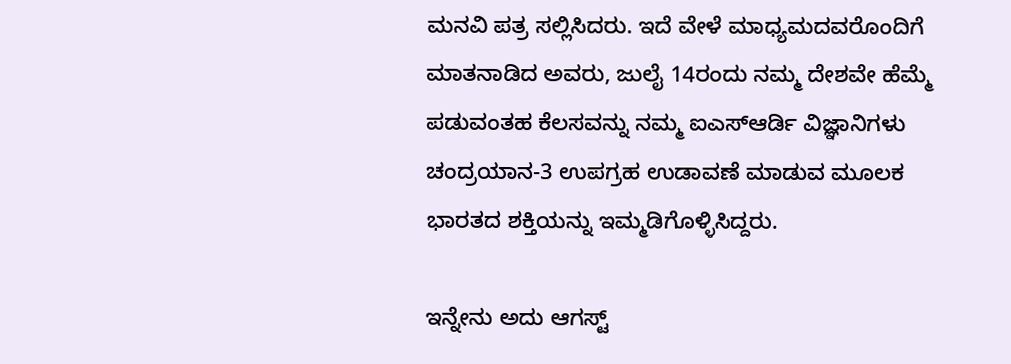ಮನವಿ ಪತ್ರ ಸಲ್ಲಿಸಿದರು. ಇದೆ ವೇಳೆ ಮಾಧ್ಯಮದವರೊಂದಿಗೆ ಮಾತನಾಡಿದ ಅವರು, ಜುಲೈ 14ರಂದು ನಮ್ಮ ದೇಶವೇ ಹೆಮ್ಮೆ ಪಡುವಂತಹ ಕೆಲಸವನ್ನು ನಮ್ಮ ಐಎಸ್ಆರ್ಡಿ ವಿಜ್ಞಾನಿಗಳು ಚಂದ್ರಯಾನ-3 ಉಪಗ್ರಹ ಉಡಾವಣೆ ಮಾಡುವ ಮೂಲಕ ಭಾರತದ ಶಕ್ತಿಯನ್ನು ಇಮ್ಮಡಿಗೊಳ್ಳಿಸಿದ್ದರು.

ಇನ್ನೇನು ಅದು ಆಗಸ್ಟ್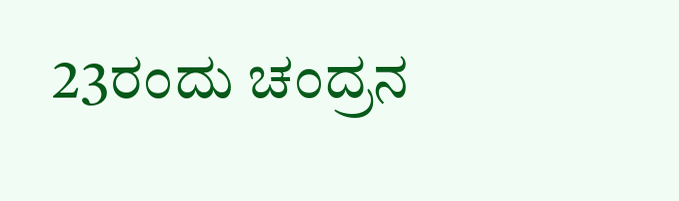23ರಂದು ಚಂದ್ರನ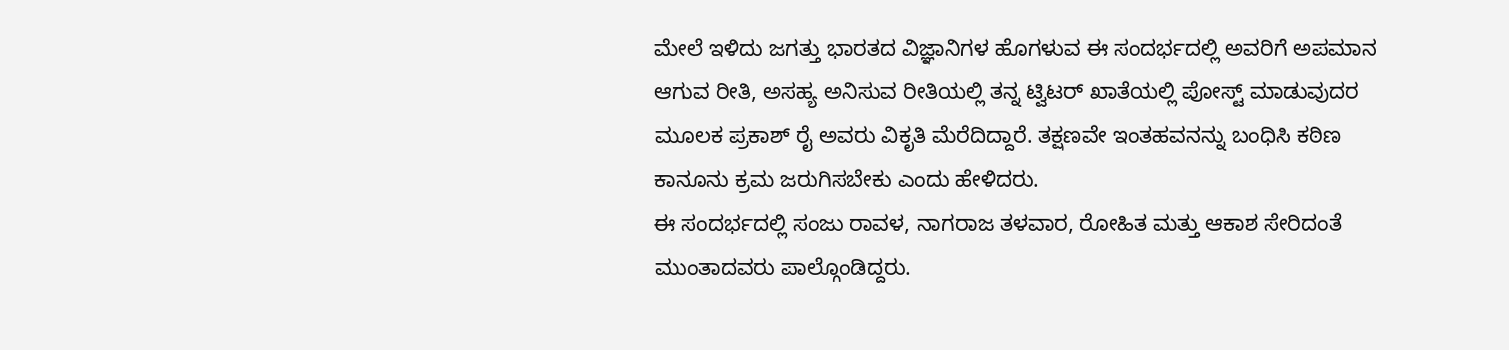ಮೇಲೆ ಇಳಿದು ಜಗತ್ತು ಭಾರತದ ವಿಜ್ಞಾನಿಗಳ ಹೊಗಳುವ ಈ ಸಂದರ್ಭದಲ್ಲಿ ಅವರಿಗೆ ಅಪಮಾನ ಆಗುವ ರೀತಿ, ಅಸಹ್ಯ ಅನಿಸುವ ರೀತಿಯಲ್ಲಿ ತನ್ನ ಟ್ವಿಟರ್ ಖಾತೆಯಲ್ಲಿ ಪೋಸ್ಟ್ ಮಾಡುವುದರ ಮೂಲಕ ಪ್ರಕಾಶ್ ರೈ ಅವರು ವಿಕೃತಿ ಮೆರೆದಿದ್ದಾರೆ. ತಕ್ಷಣವೇ ಇಂತಹವನನ್ನು ಬಂಧಿಸಿ ಕಠಿಣ ಕಾನೂನು ಕ್ರಮ ಜರುಗಿಸಬೇಕು ಎಂದು ಹೇಳಿದರು.
ಈ ಸಂದರ್ಭದಲ್ಲಿ ಸಂಜು ರಾವಳ, ನಾಗರಾಜ ತಳವಾರ, ರೋಹಿತ ಮತ್ತು ಆಕಾಶ ಸೇರಿದಂತೆ ಮುಂತಾದವರು ಪಾಲ್ಗೊಂಡಿದ್ದರು.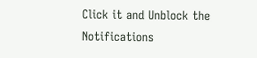Click it and Unblock the Notifications